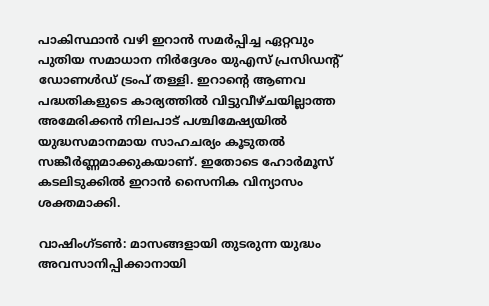പാകിസ്ഥാൻ വഴി ഇറാൻ സമർപ്പിച്ച ഏറ്റവും പുതിയ സമാധാന നിർദ്ദേശം യുഎസ് പ്രസിഡന്‍റ് ഡോണൾഡ് ട്രംപ് തള്ളി. ഇറാന്‍റെ ആണവ പദ്ധതികളുടെ കാര്യത്തിൽ വിട്ടുവീഴ്ചയില്ലാത്ത അമേരിക്കൻ നിലപാട് പശ്ചിമേഷ്യയിൽ യുദ്ധസമാനമായ സാഹചര്യം കൂടുതൽ സങ്കീർണ്ണമാക്കുകയാണ്. ഇതോടെ ഹോർമൂസ് കടലിടുക്കിൽ ഇറാൻ സൈനിക വിന്യാസം ശക്തമാക്കി.

വാഷിംഗ്ടൺ: മാസങ്ങളായി തുടരുന്ന യുദ്ധം അവസാനിപ്പിക്കാനായി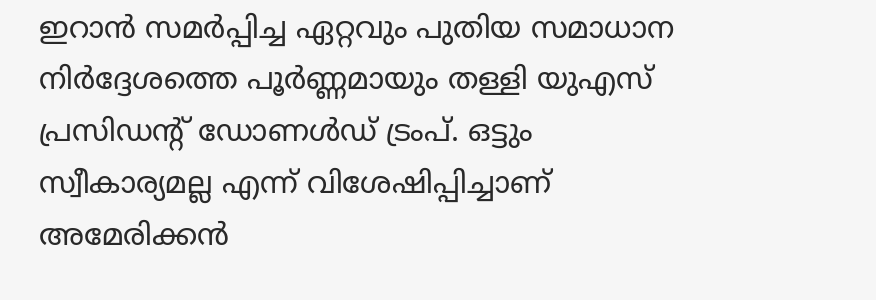ഇറാൻ സമർപ്പിച്ച ഏറ്റവും പുതിയ സമാധാന നിർദ്ദേശത്തെ പൂർണ്ണമായും തള്ളി യുഎസ് പ്രസിഡന്‍റ് ഡോണൾഡ് ട്രംപ്. ഒട്ടും സ്വീകാര്യമല്ല എന്ന് വിശേഷിപ്പിച്ചാണ് അമേരിക്കൻ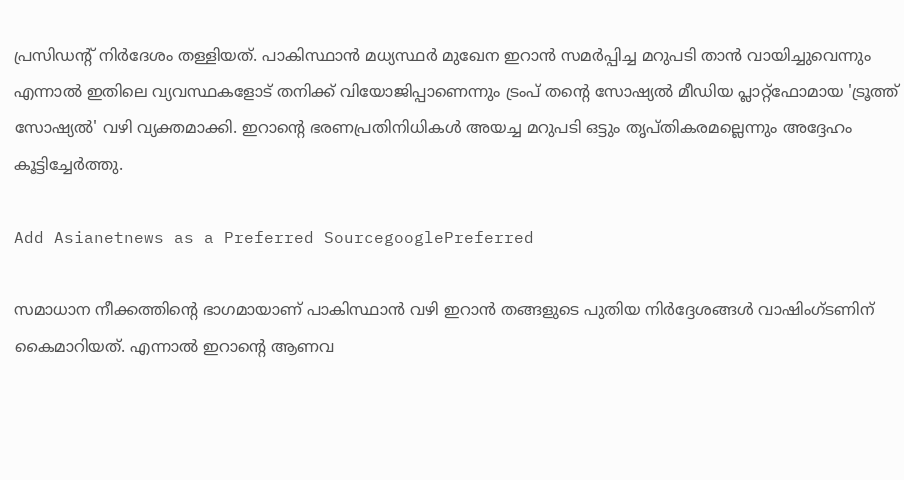പ്രസിഡന്‍റ് നിർദേശം തള്ളിയത്. പാകിസ്ഥാൻ മധ്യസ്ഥർ മുഖേന ഇറാൻ സമർപ്പിച്ച മറുപടി താൻ വായിച്ചുവെന്നും എന്നാൽ ഇതിലെ വ്യവസ്ഥകളോട് തനിക്ക് വിയോജിപ്പാണെന്നും ട്രംപ് തന്‍റെ സോഷ്യൽ മീഡിയ പ്ലാറ്റ്‌ഫോമായ 'ട്രൂത്ത് സോഷ്യൽ' വഴി വ്യക്തമാക്കി. ഇറാന്‍റെ ഭരണപ്രതിനിധികൾ അയച്ച മറുപടി ഒട്ടും തൃപ്തികരമല്ലെന്നും അദ്ദേഹം കൂട്ടിച്ചേർത്തു.

Add Asianetnews as a Preferred SourcegooglePreferred

സമാധാന നീക്കത്തിന്‍റെ ഭാഗമായാണ് പാകിസ്ഥാൻ വഴി ഇറാൻ തങ്ങളുടെ പുതിയ നിർദ്ദേശങ്ങൾ വാഷിംഗ്ടണിന് കൈമാറിയത്. എന്നാൽ ഇറാന്‍റെ ആണവ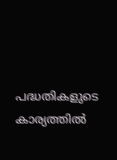പദ്ധതികളുടെ കാര്യത്തിൽ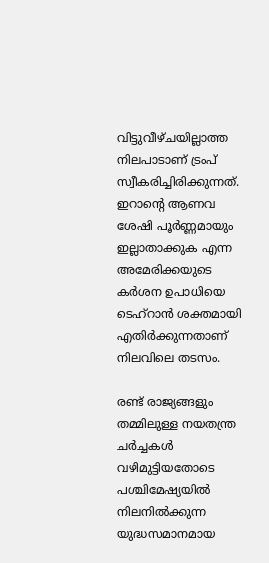വിട്ടുവീഴ്ചയില്ലാത്ത നിലപാടാണ് ട്രംപ് സ്വീകരിച്ചിരിക്കുന്നത്. ഇറാന്‍റെ ആണവ ശേഷി പൂർണ്ണമായും ഇല്ലാതാക്കുക എന്ന അമേരിക്കയുടെ കർശന ഉപാധിയെ ടെഹ്‌റാൻ ശക്തമായി എതിർക്കുന്നതാണ് നിലവിലെ തടസം.

രണ്ട് രാജ്യങ്ങളും തമ്മിലുള്ള നയതന്ത്ര ചർച്ചകൾ വഴിമുട്ടിയതോടെ പശ്ചിമേഷ്യയിൽ നിലനിൽക്കുന്ന യുദ്ധസമാനമായ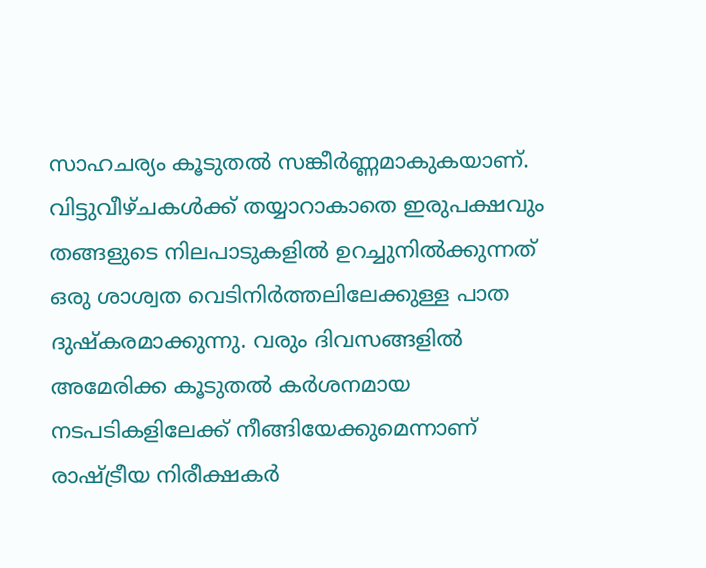സാഹചര്യം കൂടുതൽ സങ്കീർണ്ണമാകുകയാണ്. വിട്ടുവീഴ്ചകൾക്ക് തയ്യാറാകാതെ ഇരുപക്ഷവും തങ്ങളുടെ നിലപാടുകളിൽ ഉറച്ചുനിൽക്കുന്നത് ഒരു ശാശ്വത വെടിനിർത്തലിലേക്കുള്ള പാത ദുഷ്കരമാക്കുന്നു. വരും ദിവസങ്ങളിൽ അമേരിക്ക കൂടുതൽ കർശനമായ നടപടികളിലേക്ക് നീങ്ങിയേക്കുമെന്നാണ് രാഷ്ട്രീയ നിരീക്ഷകർ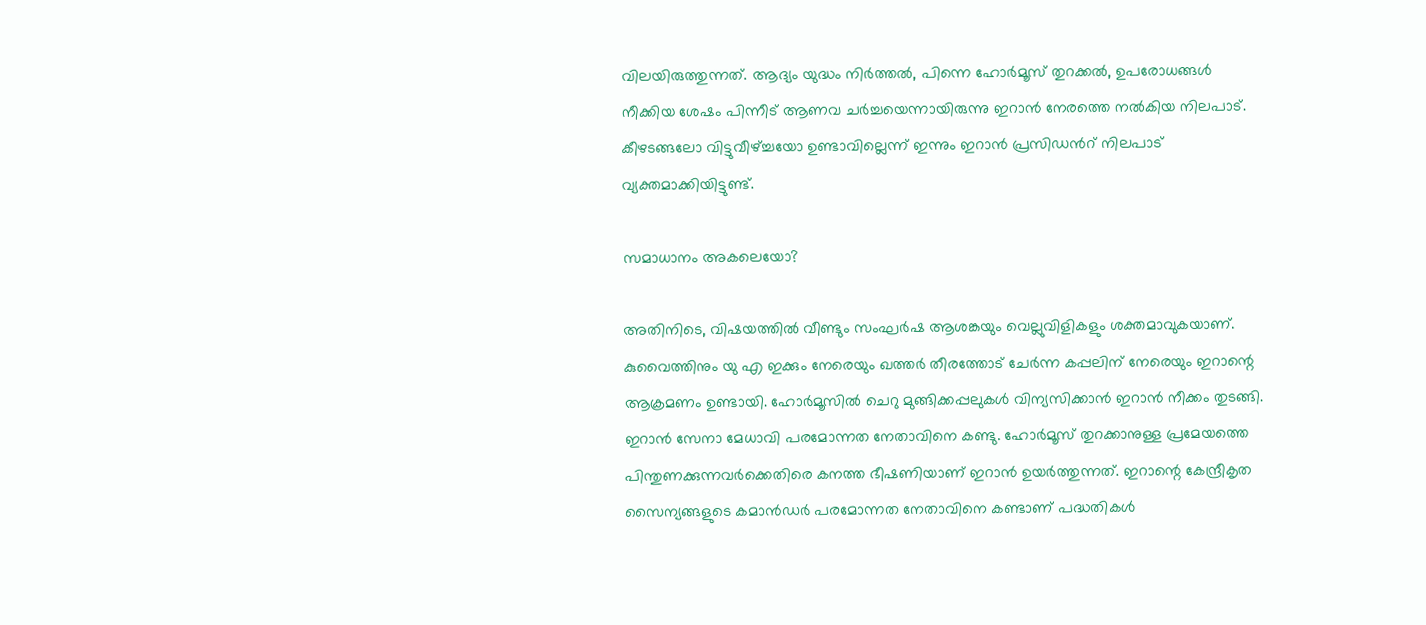വിലയിരുത്തുന്നത്. ആദ്യം യുദ്ധം നിർത്തൽ, പിന്നെ ഹോർമൂസ് തുറക്കൽ, ഉപരോധങ്ങൾ നീക്കിയ ശേഷം പിന്നീട് ആണവ ചർച്ചയെന്നായിരുന്നു ഇറാൻ നേരത്തെ നൽകിയ നിലപാട്. കീഴടങ്ങലോ വിട്ടുവീഴ്ച്ചയോ ഉണ്ടാവില്ലെന്ന് ഇന്നും ഇറാൻ പ്രസിഡന്‍റ് നിലപാട് വ്യക്തമാക്കിയിട്ടുണ്ട്.

സമാധാനം അകലെയോ?

അതിനിടെ, വിഷയത്തിൽ വീണ്ടും സംഘർഷ ആശങ്കയും വെല്ലുവിളികളും ശക്തമാവുകയാണ്. കുവൈത്തിനും യു എ ഇക്കും നേരെയും ഖത്തർ തീരത്തോട് ചേർന്ന കപ്പലിന് നേരെയും ഇറാന്റെ ആക്രമണം ഉണ്ടായി. ഹോർമൂസിൽ ചെറു മുങ്ങിക്കപ്പലുകൾ വിന്യസിക്കാൻ ഇറാൻ നീക്കം തുടങ്ങി. ഇറാൻ സേനാ മേധാവി പരമോന്നത നേതാവിനെ കണ്ടു. ഹോർമൂസ് തുറക്കാനുള്ള പ്രമേയത്തെ പിന്തുണക്കുന്നവർക്കെതിരെ കനത്ത ഭീഷണിയാണ് ഇറാൻ ഉയർത്തുന്നത്. ഇറാന്റെ കേന്ദ്രീകൃത സൈന്യങ്ങളുടെ കമാൻഡർ പരമോന്നത നേതാവിനെ കണ്ടാണ് പദ്ധതികൾ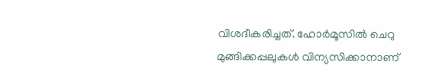വിശദീകരിച്ചത്. ഹോർമൂസിൽ ചെറു മുങ്ങിക്കപ്പലുകൾ വിന്യസിക്കാനാണ്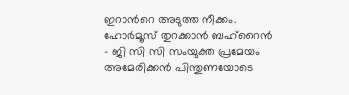ഇറാന്‍റെ അടുത്ത നീക്കം. ഹോർമൂസ് തുറക്കാൻ ബഹ്റൈൻ - ജി സി സി സംയുക്ത പ്രമേയം അമേരിക്കൻ പിന്തുണയോടെ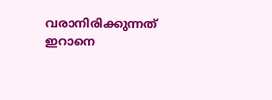വരാനിരിക്കുന്നത് ഇറാനെ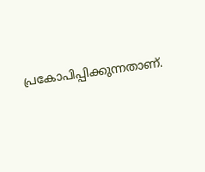പ്രകോപിപ്പിക്കുന്നതാണ്.